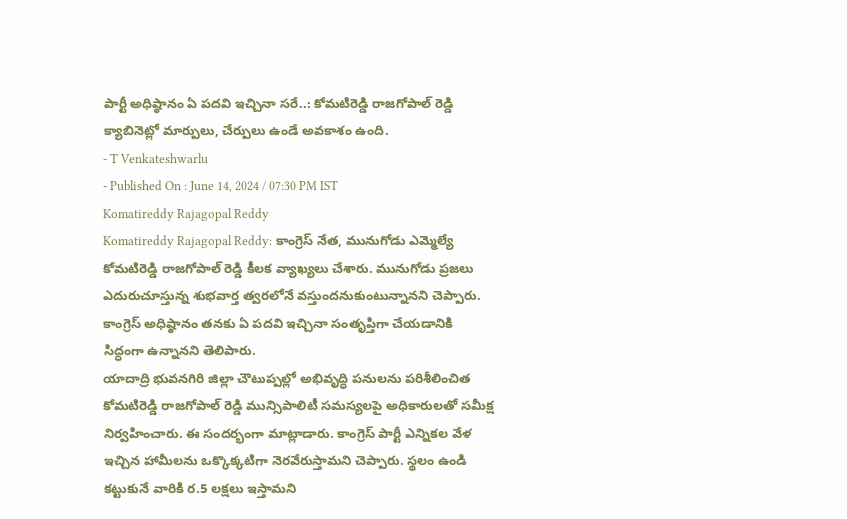పార్టీ అధిష్ఠానం ఏ పదవి ఇచ్చినా సరే..: కోమటిరెడ్డి రాజగోపాల్ రెడ్డి
క్యాబినెట్లో మార్పులు, చేర్పులు ఉండే అవకాశం ఉంది.
- T Venkateshwarlu
- Published On : June 14, 2024 / 07:30 PM IST
Komatireddy Rajagopal Reddy
Komatireddy Rajagopal Reddy: కాంగ్రెస్ నేత, మునుగోడు ఎమ్మెల్యే కోమటిరెడ్డి రాజగోపాల్ రెడ్డి కీలక వ్యాఖ్యలు చేశారు. మునుగోడు ప్రజలు ఎదురుచూస్తున్న శుభవార్త త్వరలోనే వస్తుందనుకుంటున్నానని చెప్పారు. కాంగ్రెస్ అధిష్ఠానం తనకు ఏ పదవి ఇచ్చినా సంతృప్తిగా చేయడానికి సిద్ధంగా ఉన్నానని తెలిపారు.
యాదాద్రి భువనగిరి జిల్లా చౌటుప్పల్లో అభివృద్ధి పనులను పరిశీలించిత కోమటిరెడ్డి రాజగోపాల్ రెడ్డి మున్సిపాలిటీ సమస్యలపై అధికారులతో సమీక్ష నిర్వహించారు. ఈ సందర్భంగా మాట్లాడారు. కాంగ్రెస్ పార్టీ ఎన్నికల వేళ ఇచ్చిన హామీలను ఒక్కొక్కటిగా నెరవేరుస్తామని చెప్పారు. స్థలం ఉండి కట్టుకునే వారికి ర.5 లక్షలు ఇస్తామని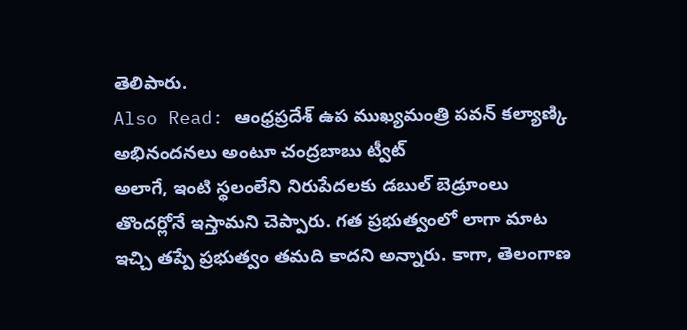తెలిపారు.
Also Read: ఆంధ్రప్రదేశ్ ఉప ముఖ్యమంత్రి పవన్ కల్యాణ్కి అభినందనలు అంటూ చంద్రబాబు ట్వీట్
అలాగే, ఇంటి స్థలంలేని నిరుపేదలకు డబుల్ బెడ్రూంలు తొందర్లోనే ఇస్తామని చెప్పారు. గత ప్రభుత్వంలో లాగా మాట ఇచ్చి తప్పే ప్రభుత్వం తమది కాదని అన్నారు. కాగా, తెలంగాణ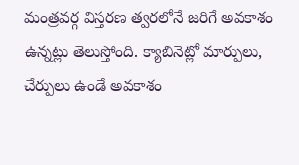మంత్రవర్గ విస్తరణ త్వరలోనే జరిగే అవకాశం ఉన్నట్లు తెలుస్తోంది. క్యాబినెట్లో మార్పులు, చేర్పులు ఉండే అవకాశం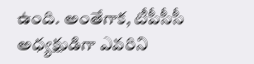ఉంది. అంతేగాక, టీపీసీసీ అధ్యక్షుడిగా ఎవరిని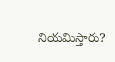నియమిస్తారు?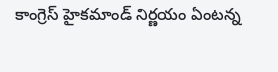కాంగ్రెస్ హైకమాండ్ నిర్ణయం ఏంటన్న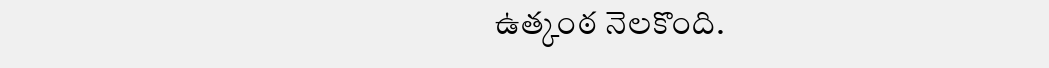ఉత్కంఠ నెలకొంది.